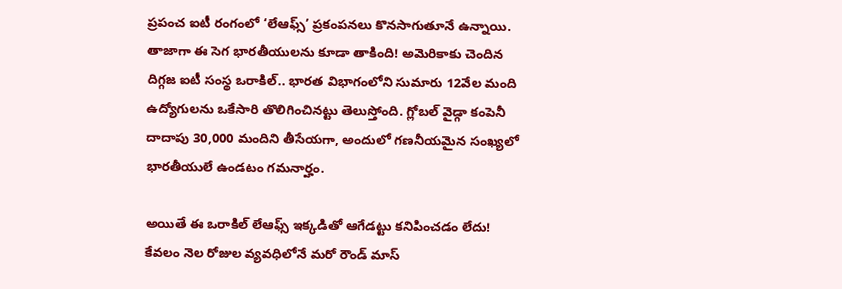ప్రపంచ ఐటీ రంగంలో ‘లేఆఫ్స్’ ప్రకంపనలు కొనసాగుతూనే ఉన్నాయి. తాజాగా ఈ సెగ భారతీయులను కూడా తాకింది! అమెరికాకు చెందిన దిగ్గజ ఐటీ సంస్థ ఒరాకిల్.. భారత విభాగంలోని సుమారు 12వేల మంది ఉద్యోగులను ఒకేసారి తొలిగించినట్టు తెలుస్తోంది. గ్లోబల్ వైడ్గా కంపెనీ దాదాపు 30,000 మందిని తీసేయగా, అందులో గణనీయమైన సంఖ్యలో భారతీయులే ఉండటం గమనార్హం.

అయితే ఈ ఒరాకిల్ లేఆఫ్స్ ఇక్కడితో ఆగేడట్టు కనిపించడం లేదు! కేవలం నెల రోజుల వ్యవధిలోనే మరో రౌండ్ మాస్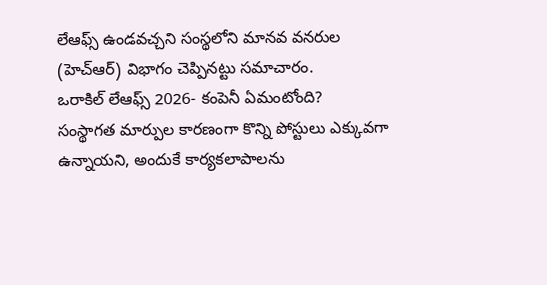లేఆఫ్స్ ఉండవచ్చని సంస్థలోని మానవ వనరుల (హెచ్ఆర్) విభాగం చెప్పినట్టు సమాచారం.
ఒరాకిల్ లేఆఫ్స్ 2026- కంపెనీ ఏమంటోంది?
సంస్థాగత మార్పుల కారణంగా కొన్ని పోస్టులు ఎక్కువగా ఉన్నాయని, అందుకే కార్యకలాపాలను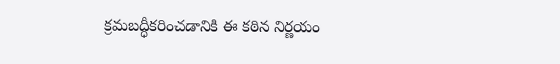క్రమబద్ధీకరించడానికి ఈ కఠిన నిర్ణయం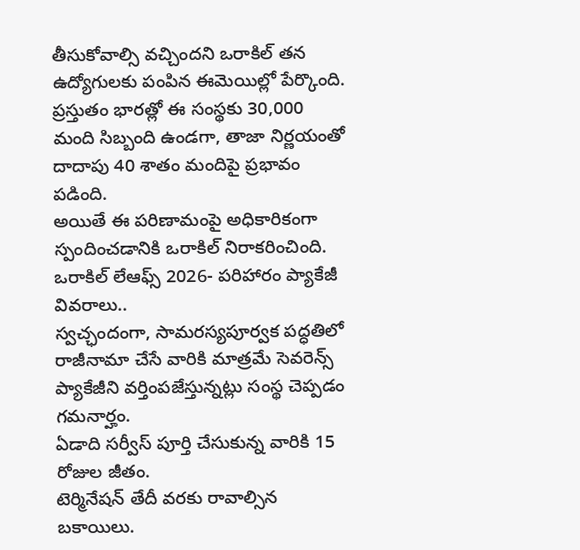తీసుకోవాల్సి వచ్చిందని ఒరాకిల్ తన ఉద్యోగులకు పంపిన ఈమెయిల్లో పేర్కొంది. ప్రస్తుతం భారత్లో ఈ సంస్థకు 30,000 మంది సిబ్బంది ఉండగా, తాజా నిర్ణయంతో దాదాపు 40 శాతం మందిపై ప్రభావం పడింది.
అయితే ఈ పరిణామంపై అధికారికంగా స్పందించడానికి ఒరాకిల్ నిరాకరించింది.
ఒరాకిల్ లేఆఫ్స్ 2026- పరిహారం ప్యాకేజీ వివరాలు..
స్వచ్ఛందంగా, సామరస్యపూర్వక పద్ధతిలో రాజీనామా చేసే వారికి మాత్రమే సెవరెన్స్ ప్యాకేజీని వర్తింపజేస్తున్నట్లు సంస్థ చెప్పడం గమనార్హం.
ఏడాది సర్వీస్ పూర్తి చేసుకున్న వారికి 15 రోజుల జీతం.
టెర్మినేషన్ తేదీ వరకు రావాల్సిన బకాయిలు.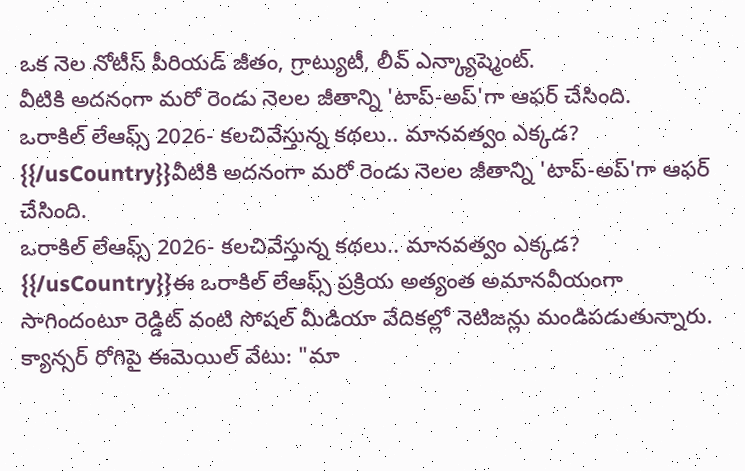ఒక నెల నోటీస్ పీరియడ్ జీతం, గ్రాట్యుటీ, లీవ్ ఎన్క్యాష్మెంట్.
వీటికి అదనంగా మరో రెండు నెలల జీతాన్ని 'టాప్-అప్'గా ఆఫర్ చేసింది.
ఒరాకిల్ లేఆఫ్స్ 2026- కలచివేస్తున్న కథలు.. మానవత్వం ఎక్కడ?
{{/usCountry}}వీటికి అదనంగా మరో రెండు నెలల జీతాన్ని 'టాప్-అప్'గా ఆఫర్ చేసింది.
ఒరాకిల్ లేఆఫ్స్ 2026- కలచివేస్తున్న కథలు.. మానవత్వం ఎక్కడ?
{{/usCountry}}ఈ ఒరాకిల్ లేఆఫ్స్ ప్రక్రియ అత్యంత అమానవీయంగా సాగిందంటూ రెడ్డిట్ వంటి సోషల్ మీడియా వేదికల్లో నెటిజన్లు మండిపడుతున్నారు.
క్యాన్సర్ రోగిపై ఈమెయిల్ వేటు: "మా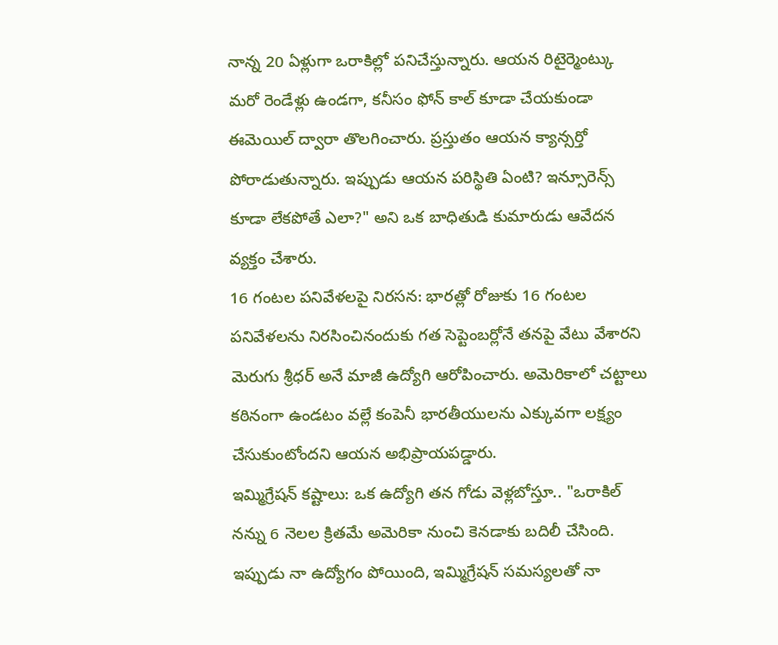నాన్న 20 ఏళ్లుగా ఒరాకిల్లో పనిచేస్తున్నారు. ఆయన రిటైర్మెంట్కు మరో రెండేళ్లు ఉండగా, కనీసం ఫోన్ కాల్ కూడా చేయకుండా ఈమెయిల్ ద్వారా తొలగించారు. ప్రస్తుతం ఆయన క్యాన్సర్తో పోరాడుతున్నారు. ఇప్పుడు ఆయన పరిస్థితి ఏంటి? ఇన్సూరెన్స్ కూడా లేకపోతే ఎలా?" అని ఒక బాధితుడి కుమారుడు ఆవేదన వ్యక్తం చేశారు.
16 గంటల పనివేళలపై నిరసన: భారత్లో రోజుకు 16 గంటల పనివేళలను నిరసించినందుకు గత సెప్టెంబర్లోనే తనపై వేటు వేశారని మెరుగు శ్రీధర్ అనే మాజీ ఉద్యోగి ఆరోపించారు. అమెరికాలో చట్టాలు కఠినంగా ఉండటం వల్లే కంపెనీ భారతీయులను ఎక్కువగా లక్ష్యం చేసుకుంటోందని ఆయన అభిప్రాయపడ్డారు.
ఇమ్మిగ్రేషన్ కష్టాలు: ఒక ఉద్యోగి తన గోడు వెళ్లబోస్తూ.. "ఒరాకిల్ నన్ను 6 నెలల క్రితమే అమెరికా నుంచి కెనడాకు బదిలీ చేసింది. ఇప్పుడు నా ఉద్యోగం పోయింది, ఇమ్మిగ్రేషన్ సమస్యలతో నా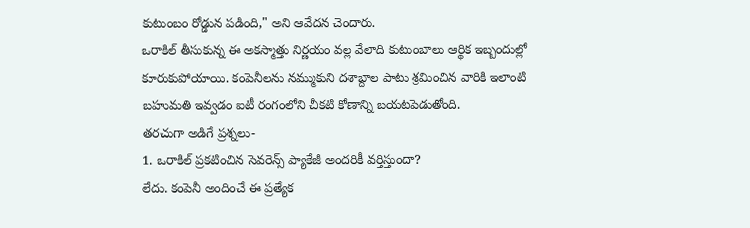కుటుంబం రోడ్డున పడింది," అని ఆవేదన చెందారు.
ఒరాకిల్ తీసుకున్న ఈ అకస్మాత్తు నిర్ణయం వల్ల వేలాది కుటుంబాలు ఆర్థిక ఇబ్బందుల్లో కూరుకుపోయాయి. కంపెనీలను నమ్ముకుని దశాబ్దాల పాటు శ్రమించిన వారికి ఇలాంటి బహుమతి ఇవ్వడం ఐటీ రంగంలోని చీకటి కోణాన్ని బయటపెడుతోంది.
తరచుగా అడిగే ప్రశ్నలు-
1. ఒరాకిల్ ప్రకటించిన సెవరెన్స్ ప్యాకేజీ అందరికీ వర్తిస్తుందా?
లేదు. కంపెనీ అందించే ఈ ప్రత్యేక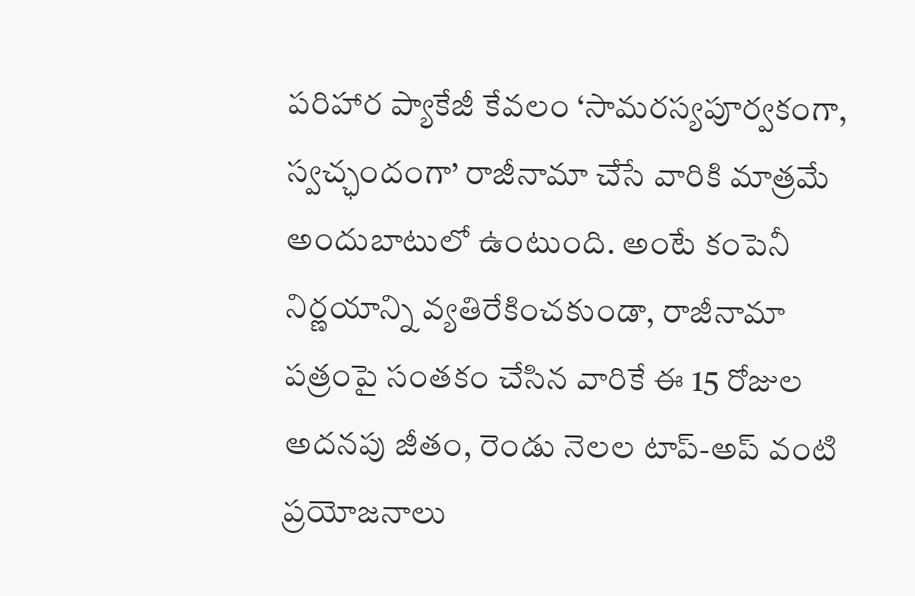పరిహార ప్యాకేజీ కేవలం ‘సామరస్యపూర్వకంగా, స్వచ్ఛందంగా’ రాజీనామా చేసే వారికి మాత్రమే అందుబాటులో ఉంటుంది. అంటే కంపెనీ నిర్ణయాన్ని వ్యతిరేకించకుండా, రాజీనామా పత్రంపై సంతకం చేసిన వారికే ఈ 15 రోజుల అదనపు జీతం, రెండు నెలల టాప్-అప్ వంటి ప్రయోజనాలు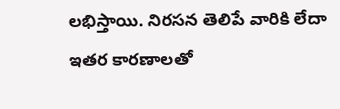లభిస్తాయి. నిరసన తెలిపే వారికి లేదా ఇతర కారణాలతో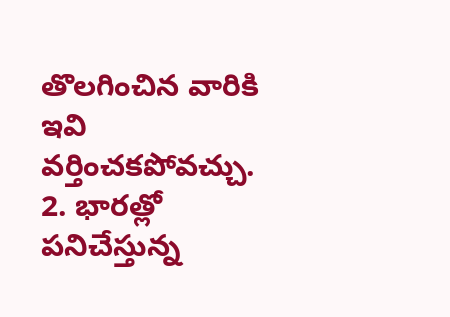తొలగించిన వారికి ఇవి వర్తించకపోవచ్చు.
2. భారత్లో పనిచేస్తున్న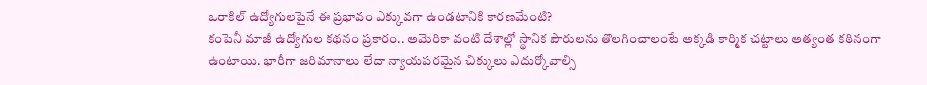ఒరాకిల్ ఉద్యోగులపైనే ఈ ప్రభావం ఎక్కువగా ఉండటానికి కారణమేంటి?
కంపెనీ మాజీ ఉద్యోగుల కథనం ప్రకారం.. అమెరికా వంటి దేశాల్లో స్థానిక పౌరులను తొలగించాలంటే అక్కడి కార్మిక చట్టాలు అత్యంత కఠినంగా ఉంటాయి. భారీగా జరిమానాలు లేదా న్యాయపరమైన చిక్కులు ఎదుర్కోవాల్సి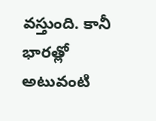వస్తుంది. కానీ భారత్లో అటువంటి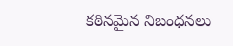కఠినమైన నిబంధనలు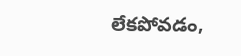లేకపోవడం,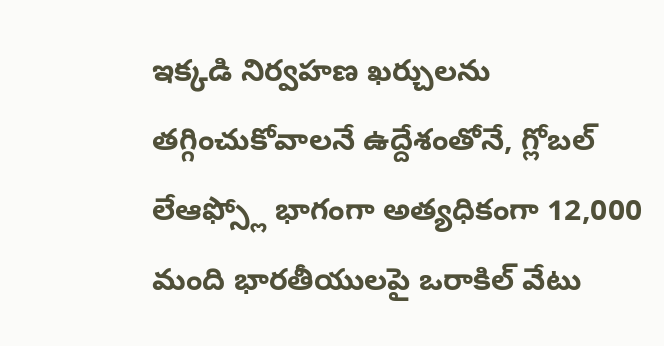ఇక్కడి నిర్వహణ ఖర్చులను తగ్గించుకోవాలనే ఉద్దేశంతోనే, గ్లోబల్ లేఆఫ్స్లో భాగంగా అత్యధికంగా 12,000 మంది భారతీయులపై ఒరాకిల్ వేటు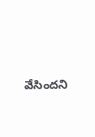వేసిందని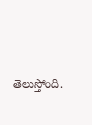తెలుస్తోంది.